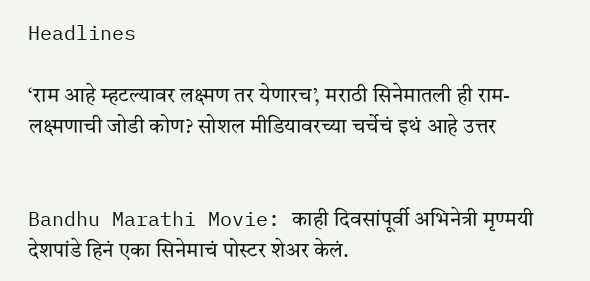Headlines

‘राम आहे म्हटल्यावर लक्ष्मण तर येणारच’, मराठी सिनेमातली ही राम-लक्ष्मणाची जोडी कोण? सोशल मीडियावरच्या चर्चेचं इथं आहे उत्तर


Bandhu Marathi Movie: काही दिवसांपूर्वी अभिनेत्री मृण्मयी देशपांडे हिनं एका सिनेमाचं पोस्टर शेअर केलं.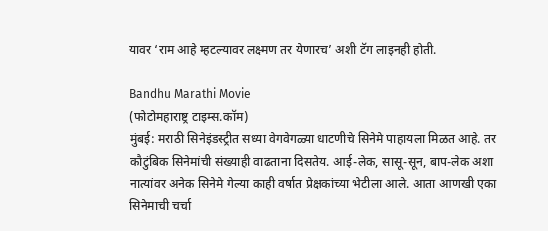यावर ‘राम आहे म्हटल्यावर लक्ष्मण तर येणारच’ अशी टॅग लाइनही होती.

Bandhu Marathi Movie
(फोटोमहाराष्ट्र टाइम्स.कॉम)
मुंबई: मराठी सिनेइंडस्ट्रीत सध्या वेगवेगळ्या धाटणीचे सिनेमे पाहायला मिळत आहे. तर कौटुंबिक सिनेमांची संख्याही वाढताना दिसतेय. आई-लेक, सासू-सून, बाप-लेक अशा नात्यांवर अनेक सिनेमे गेल्या काही वर्षात प्रेक्षकांच्या भेटीला आले. आता आणखी एका सिनेमाची चर्चा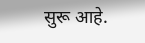सुरू आहे.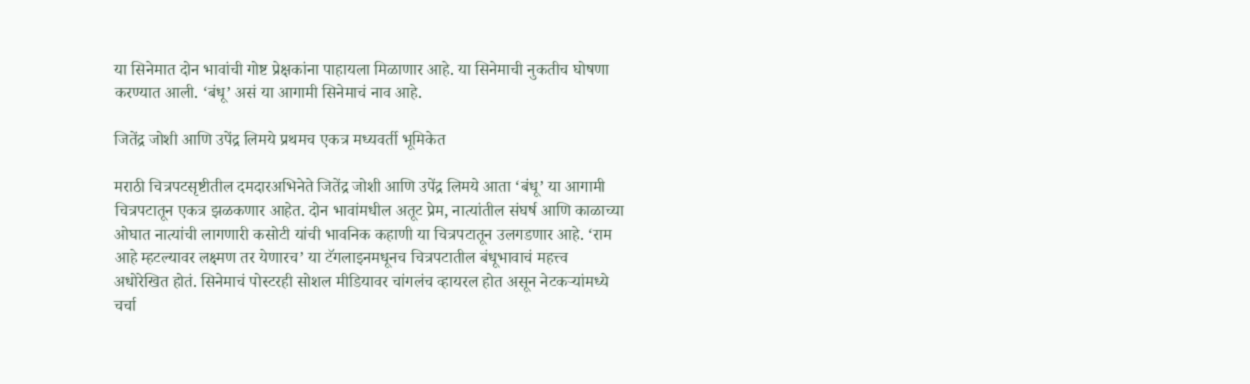या सिनेमात दोन भावांची गोष्ट प्रेक्षकांना पाहायला मिळाणार आहे. या सिनेमाची नुकतीच घोषणा करण्यात आली. ‘बंधू’ असं या आगामी सिनेमाचं नाव आहे.

जितेंद्र जोशी आणि उपेंद्र लिमये प्रथमच एकत्र मध्यवर्ती भूमिकेत

मराठी चित्रपटसृष्टीतील दमदारअभिनेते जितेंद्र जोशी आणि उपेंद्र लिमये आता ‘बंधू’ या आगामी चित्रपटातून एकत्र झळकणार आहेत. दोन भावांमधील अतूट प्रेम, नात्यांतील संघर्ष आणि काळाच्या ओघात नात्यांची लागणारी कसोटी यांची भावनिक कहाणी या चित्रपटातून उलगडणार आहे. ‘राम आहे म्हटल्यावर लक्ष्मण तर येणारच’ या टॅगलाइनमधूनच चित्रपटातील बंधूभावाचं महत्त्व अधोरेखित होतं. सिनेमाचं पोस्टरही सोशल मीडियावर चांगलंच व्हायरल होत असून नेटकऱ्यांमध्ये चर्चा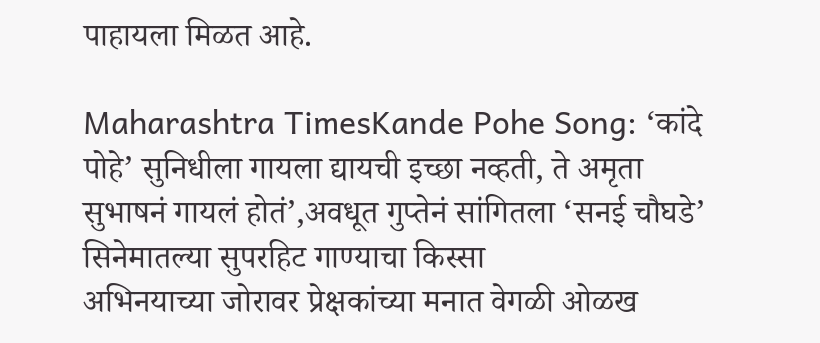पाहायला मिळत आहे.

Maharashtra TimesKande Pohe Song: ‘कांदे पोहे’ सुनिधीला गायला द्यायची इच्छा नव्हती, ते अमृता सुभाषनं गायलं होतं’,अवधूत गुप्तेनं सांगितला ‘सनई चौघडे’ सिनेमातल्या सुपरहिट गाण्याचा किस्सा
अभिनयाच्या जोरावर प्रेक्षकांच्या मनात वेगळी ओळख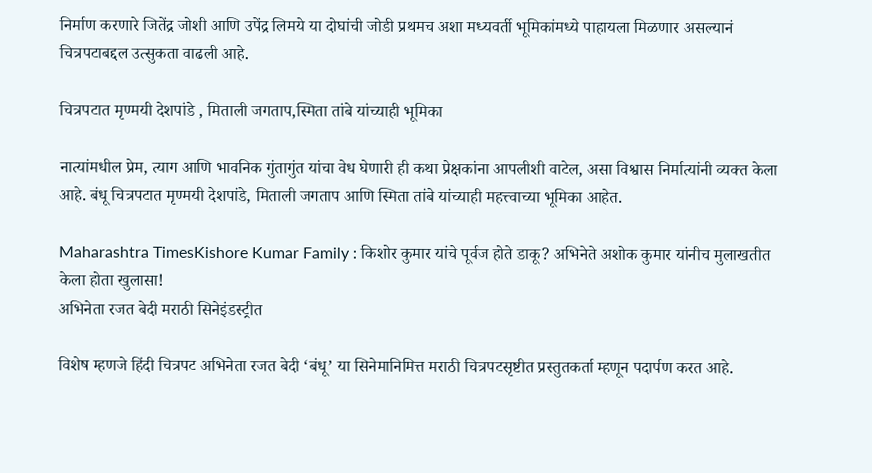निर्माण करणारे जितेंद्र जोशी आणि उपेंद्र लिमये या दोघांची जोडी प्रथमच अशा मध्यवर्ती भूमिकांमध्ये पाहायला मिळणार असल्यानं चित्रपटाबद्दल उत्सुकता वाढली आहे.

चित्रपटात मृण्मयी देशपांडे , मिताली जगताप,स्मिता तांबे यांच्याही भूमिका

नात्यांमधील प्रेम, त्याग आणि भावनिक गुंतागुंत यांचा वेध घेणारी ही कथा प्रेक्षकांना आपलीशी वाटेल, असा विश्वास निर्मात्यांनी व्यक्त केला आहे. बंधू चित्रपटात मृण्मयी देशपांडे, मिताली जगताप आणि स्मिता तांबे यांच्याही महत्त्वाच्या भूमिका आहेत.

Maharashtra TimesKishore Kumar Family : किशोर कुमार यांचे पूर्वज होते डाकू? अभिनेते अशोक कुमार यांनीच मुलाखतीत केला होता खुलासा!
अभिनेता रजत बेदी मराठी सिनेइंडस्ट्रीत

विशेष म्हणजे हिंदी चित्रपट अभिनेता रजत बेदी ‘बंधू’ या सिनेमानिमित्त मराठी चित्रपटसृष्टीत प्रस्तुतकर्ता म्हणून पदार्पण करत आहे.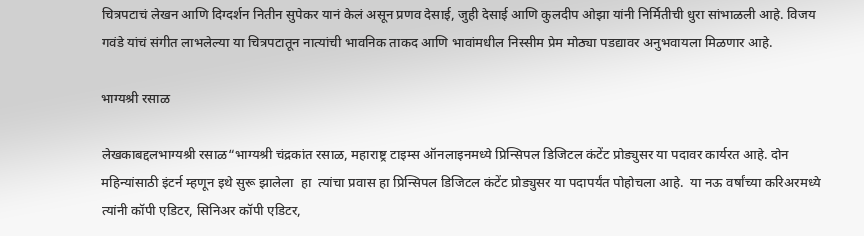चित्रपटाचं लेखन आणि दिग्दर्शन नितीन सुपेकर यानं केलं असून प्रणव देसाई, जुही देसाई आणि कुलदीप ओझा यांनी निर्मितीची धुरा सांभाळली आहे. विजय गवंडे यांचं संगीत लाभलेल्या या चित्रपटातून नात्यांची भावनिक ताकद आणि भावांमधील निस्सीम प्रेम मोठ्या पडद्यावर अनुभवायला मिळणार आहे.

भाग्यश्री रसाळ

लेखकाबद्दलभाग्यश्री रसाळ“भाग्यश्री चंद्रकांत रसाळ, महाराष्ट्र टाइम्स ऑनलाइनमध्ये प्रिन्सिपल डिजिटल कंटेंट प्रोड्युसर या पदावर कार्यरत आहे. दोन महिन्यांसाठी इंटर्न म्हणून इथे सुरू झालेला  हा  त्यांचा प्रवास हा प्रिन्सिपल डिजिटल कंटेंट प्रोड्युसर या पदापर्यंत पोहोचला आहे.  या नऊ वर्षांच्या करिअरमध्ये त्यांनी कॉपी एडिटर, सिनिअर कॉपी एडिटर,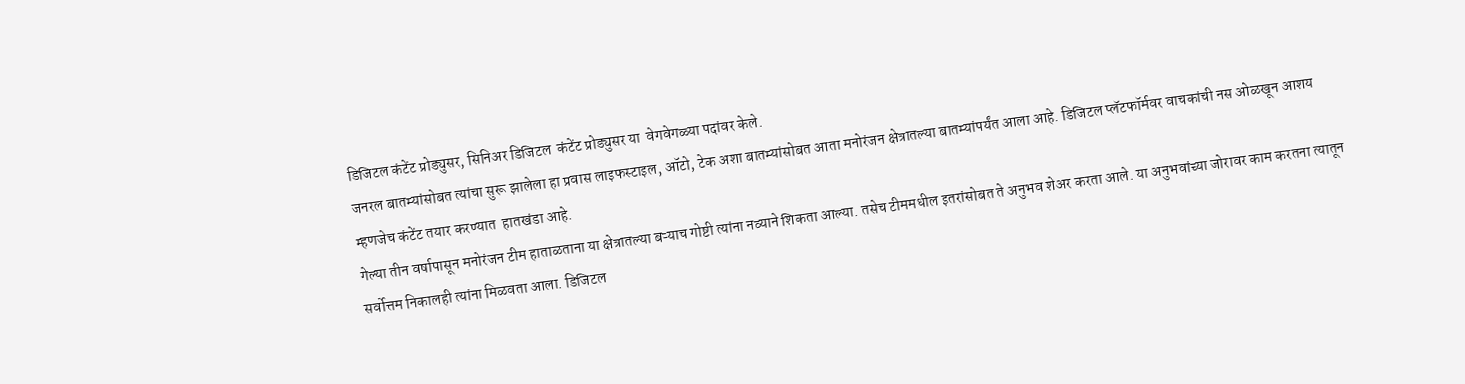डिजिटल कंटेंट प्रोड्युसर, सिनिअर डिजिटल  कंटेंट प्रोड्युसर या  वेगवेगळ्या पदांवर केले.
जनरल बातम्यांसोबत त्यांचा सुरू झालेला हा प्रवास लाइफस्टाइल, ऑटो, टेक अशा बातम्यांसोबत आता मनोरंजन क्षेत्रातल्या बातम्यांपर्यंत आला आहे. डिजिटल प्लॅटफॉर्मवर वाचकांची नस ओळखून आशय  म्हणजेच कंटेंट तयार करण्यात  हातखंडा आहे.
गेल्या तीन वर्षापासून मनोरंजन टीम हाताळताना या क्षेत्रातल्या बऱ्याच गोष्टी त्यांना नव्याने शिकता आल्या. तसेच टीममधील इतरांसोबत ते अनुभव शेअर करता आले. या अनुभवांच्या जोरावर काम करतना त्यातून सर्वोत्तम निकालही त्यांना मिळवता आला. डिजिटल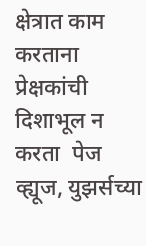क्षेत्रात काम करताना प्रेक्षकांची दिशाभूल न करता  पेज व्ह्यूज, युझर्सच्या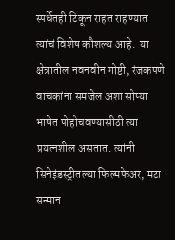स्पर्धेतही टिकून राहत राहण्यात त्यांचं विशेष कौशल्य आहे.  या क्षेत्रातील नवनवीन गोष्टी, रंजकपणे वाचकांना समजेल अशा सोप्या भाषेत पोहोचवण्यासीठी त्या प्रयत्नशील असतात. त्यांनी सिनेइंडस्ट्रीतल्या फिल्मफेअर, मटा सन्मान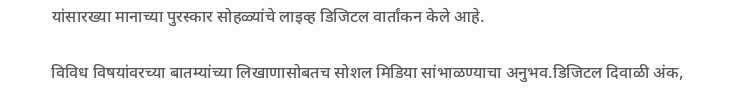यांसारख्या मानाच्या पुरस्कार सोहळ्यांचे लाइव्ह डिजिटल वार्तांकन केले आहे.

विविध विषयांवरच्या बातम्यांच्या लिखाणासोबतच सोशल मिडिया सांभाळण्याचा अनुभव.डिजिटल दिवाळी अंक,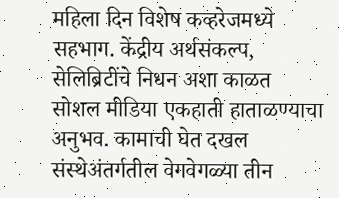महिला दिन विशेष कव्हरेजमध्ये सहभाग. केंद्रीय अर्थसंकल्प, सेलिब्रिटींचे निधन अशा काळत सोशल मीडिया एकहाती हाताळण्याचा अनुभव. कामाची घेत दखल संस्थेअंतर्गतील वेगवेगळ्या तीन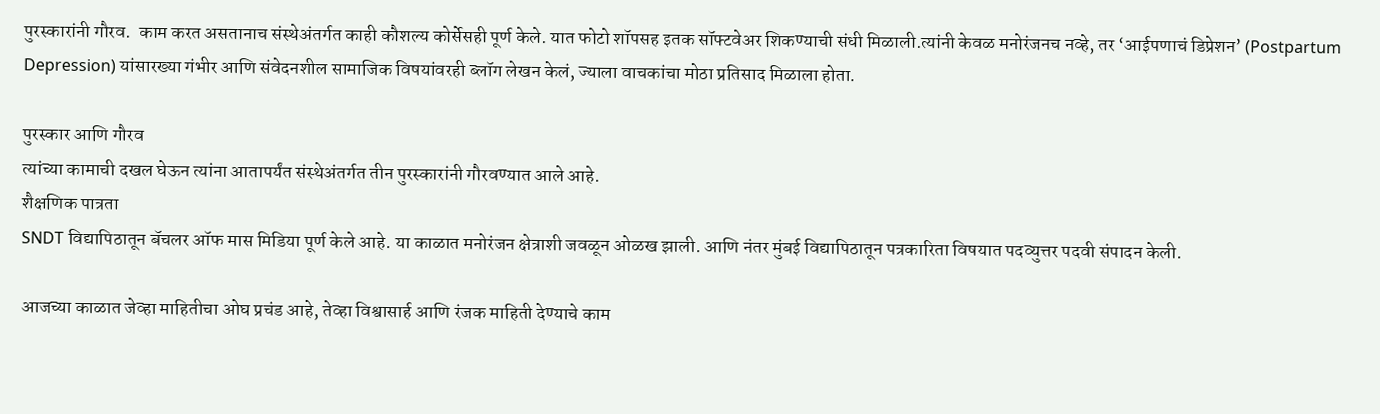पुरस्कारांनी गौरव.  काम करत असतानाच संस्थेअंतर्गत काही कौशल्य कोर्सेसही पूर्ण केले. यात फोटो शॉपसह इतक सॉफ्टवेअर शिकण्याची संधी मिळाली.त्यांनी केवळ मनोरंजनच नव्हे, तर ‘आईपणाचं डिप्रेशन’ (Postpartum Depression) यांसारख्या गंभीर आणि संवेदनशील सामाजिक विषयांवरही ब्लॉग लेखन केलं, ज्याला वाचकांचा मोठा प्रतिसाद मिळाला होता.

पुरस्कार आणि गौरव
त्यांच्या कामाची दखल घेऊन त्यांना आतापर्यंत संस्थेअंतर्गत तीन पुरस्कारांनी गौरवण्यात आले आहे.
शैक्षणिक पात्रता
SNDT विद्यापिठातून बॅचलर ऑफ मास मिडिया पूर्ण केले आहे. या काळात मनोरंजन क्षेत्राशी जवळून ओळख झाली. आणि नंतर मुंबई विद्यापिठातून पत्रकारिता विषयात पदव्युत्तर पदवी संपादन केली.

आजच्या काळात जेव्हा माहितीचा ओघ प्रचंड आहे, तेव्हा विश्वासार्ह आणि रंजक माहिती देण्याचे काम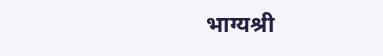भाग्यश्री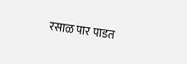रसाळ पार पाडत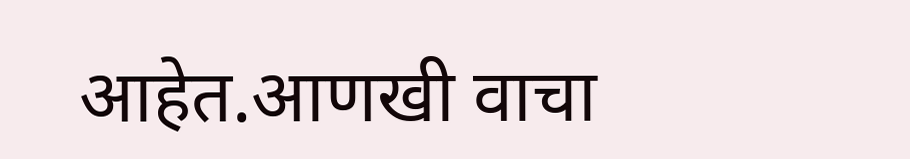आहेत.आणखी वाचा